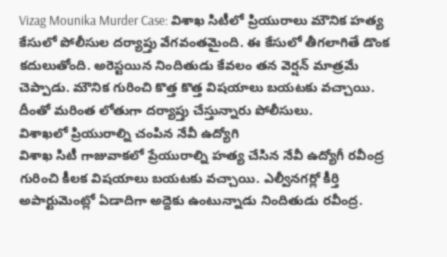Vizag Mounika Murder Case: విశాఖ సిటీలో ప్రియురాలు మౌనిక హత్య కేసులో పోలీసుల దర్యాప్తు వేగవంతమైంది. ఈ కేసులో తీగలాగితే డొంక కదులుతోంది. అరెస్టయిన నిందితుడు కేవలం తన వెర్షన్ మాత్రమే చెప్పాడు. మౌనిక గురించి కొత్త కొత్త విషయాలు బయటకు వచ్చాయి. దీంతో మరింత లోతుగా దర్యాప్తు చేస్తున్నారు పోలీసులు.
విశాఖలో ప్రియురాల్ని చంపిన నేవీ ఉద్యోగి
విశాఖ సిటీ గాజువాకలో ప్రేయురాల్ని హత్య చేసిన నేవీ ఉద్యోగీ రవీంద్ర గురించి కీలక విషయాలు బయటకు వచ్చాయి. ఎల్వీనగర్లో కీర్తి అపార్టుమెంట్లో ఏడాదిగా అద్దెకు ఉంటున్నాడు నిందితుడు రవీంద్ర.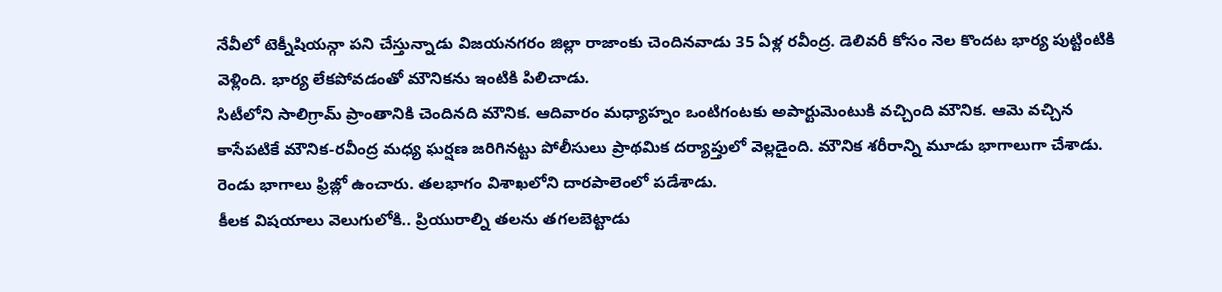నేవీలో టెక్నీషియన్గా పని చేస్తున్నాడు విజయనగరం జిల్లా రాజాంకు చెందినవాడు 35 ఏళ్ల రవీంద్ర. డెలివరీ కోసం నెల కొందట భార్య పుట్టింటికి వెళ్లింది. భార్య లేకపోవడంతో మౌనికను ఇంటికి పిలిచాడు.
సిటీలోని సాలిగ్రామ్ ప్రాంతానికి చెందినది మౌనిక. ఆదివారం మధ్యాహ్నం ఒంటిగంటకు అపార్టుమెంటుకి వచ్చింది మౌనిక. ఆమె వచ్చిన కాసేపటికే మౌనిక-రవీంద్ర మధ్య ఘర్షణ జరిగినట్టు పోలీసులు ప్రాథమిక దర్యాప్తులో వెల్లడైంది. మౌనిక శరీరాన్ని మూడు భాగాలుగా చేశాడు. రెండు భాగాలు ఫ్రిజ్లో ఉంచారు. తలభాగం విశాఖలోని దారపాలెంలో పడేశాడు.
కీలక విషయాలు వెలుగులోకి.. ప్రియురాల్ని తలను తగలబెట్టాడు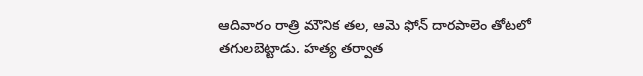ఆదివారం రాత్రి మౌనిక తల, ఆమె ఫోన్ దారపాలెం తోటలో తగులబెట్టాడు. హత్య తర్వాత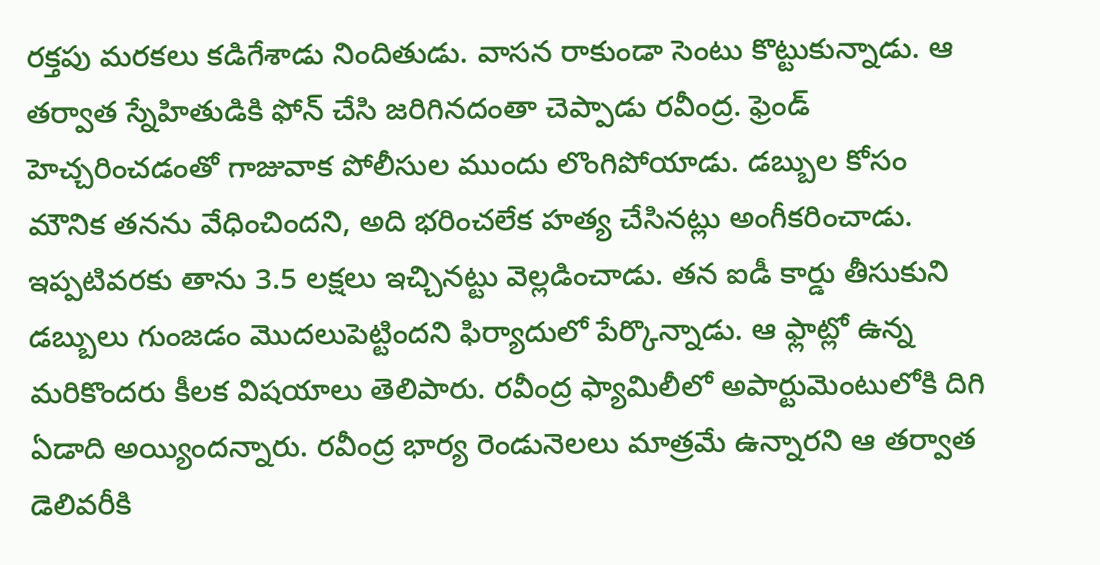రక్తపు మరకలు కడిగేశాడు నిందితుడు. వాసన రాకుండా సెంటు కొట్టుకున్నాడు. ఆ తర్వాత స్నేహితుడికి ఫోన్ చేసి జరిగినదంతా చెప్పాడు రవీంద్ర. ఫ్రెండ్ హెచ్చరించడంతో గాజువాక పోలీసుల ముందు లొంగిపోయాడు. డబ్బుల కోసం మౌనిక తనను వేధించిందని, అది భరించలేక హత్య చేసినట్లు అంగీకరించాడు.
ఇప్పటివరకు తాను 3.5 లక్షలు ఇచ్చినట్టు వెల్లడించాడు. తన ఐడీ కార్డు తీసుకుని డబ్బులు గుంజడం మొదలుపెట్టిందని ఫిర్యాదులో పేర్కొన్నాడు. ఆ ఫ్లాట్లో ఉన్న మరికొందరు కీలక విషయాలు తెలిపారు. రవీంద్ర ఫ్యామిలీలో అపార్టుమెంటులోకి దిగి ఏడాది అయ్యిందన్నారు. రవీంద్ర భార్య రెండునెలలు మాత్రమే ఉన్నారని ఆ తర్వాత డెలివరీకి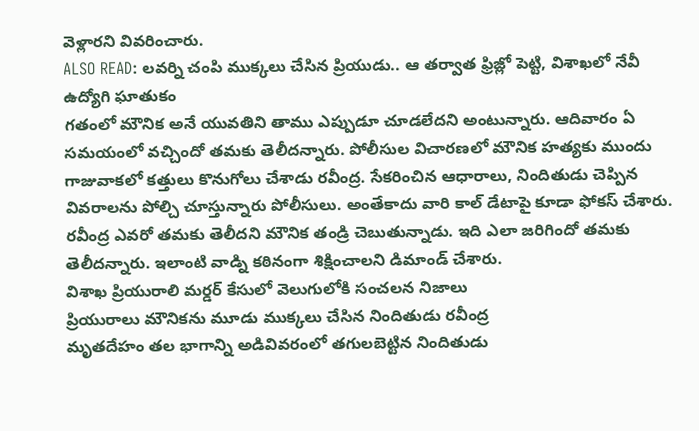వెళ్లారని వివరించారు.
ALSO READ: లవర్ని చంపి ముక్కలు చేసిన ప్రియుడు.. ఆ తర్వాత ఫ్రిజ్లో పెట్టి, విశాఖలో నేవీ ఉద్యోగి ఘాతుకం
గతంలో మౌనిక అనే యువతిని తాము ఎప్పుడూ చూడలేదని అంటున్నారు. ఆదివారం ఏ సమయంలో వచ్చిందో తమకు తెలీదన్నారు. పోలీసుల విచారణలో మౌనిక హత్యకు ముందు గాజువాకలో కత్తులు కొనుగోలు చేశాడు రవీంద్ర. సేకరించిన ఆధారాలు, నిందితుడు చెప్పిన వివరాలను పోల్చి చూస్తున్నారు పోలీసులు. అంతేకాదు వారి కాల్ డేటాపై కూడా ఫోకస్ చేశారు. రవీంద్ర ఎవరో తమకు తెలీదని మౌనిక తండ్రి చెబుతున్నాడు. ఇది ఎలా జరిగిందో తమకు తెలీదన్నారు. ఇలాంటి వాడ్ని కఠినంగా శిక్షించాలని డిమాండ్ చేశారు.
విశాఖ ప్రియురాలి మర్డర్ కేసులో వెలుగులోకి సంచలన నిజాలు
ప్రియురాలు మౌనికను మూడు ముక్కలు చేసిన నిందితుడు రవీంద్ర
మృతదేహం తల భాగాన్ని అడివివరంలో తగులబెట్టిన నిందితుడు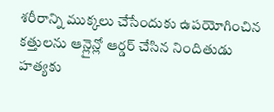శరీరాన్ని ముక్కలు చేసేందుకు ఉపయోగించిన కత్తులను ఆన్లైన్లో ఆర్డర్ చేసిన నిందితుడు
హత్యకు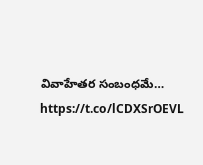వివాహేతర సంబంధమే… https://t.co/lCDXSrOEVL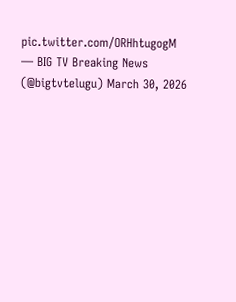pic.twitter.com/ORHhtugogM
— BIG TV Breaking News (@bigtvtelugu) March 30, 2026